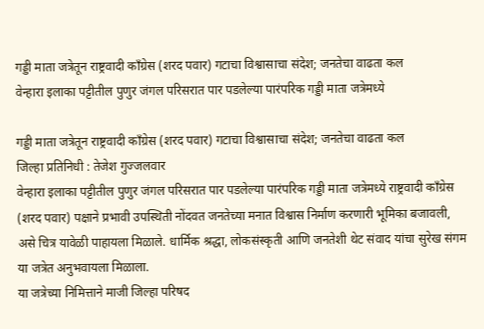गड्डी माता जत्रेतून राष्ट्रवादी काँग्रेस (शरद पवार) गटाचा विश्वासाचा संदेश; जनतेचा वाढता कल
वेन्हारा इलाका पट्टीतील पुणुर जंगल परिसरात पार पडलेल्या पारंपरिक गड्डी माता जत्रेमध्ये

गड्डी माता जत्रेतून राष्ट्रवादी काँग्रेस (शरद पवार) गटाचा विश्वासाचा संदेश; जनतेचा वाढता कल
जिल्हा प्रतिनिधी : तेजेश गुज्जलवार
वेन्हारा इलाका पट्टीतील पुणुर जंगल परिसरात पार पडलेल्या पारंपरिक गड्डी माता जत्रेमध्ये राष्ट्रवादी काँग्रेस (शरद पवार) पक्षाने प्रभावी उपस्थिती नोंदवत जनतेच्या मनात विश्वास निर्माण करणारी भूमिका बजावली, असे चित्र यावेळी पाहायला मिळाले. धार्मिक श्रद्धा, लोकसंस्कृती आणि जनतेशी थेट संवाद यांचा सुरेख संगम या जत्रेत अनुभवायला मिळाला.
या जत्रेच्या निमित्ताने माजी जिल्हा परिषद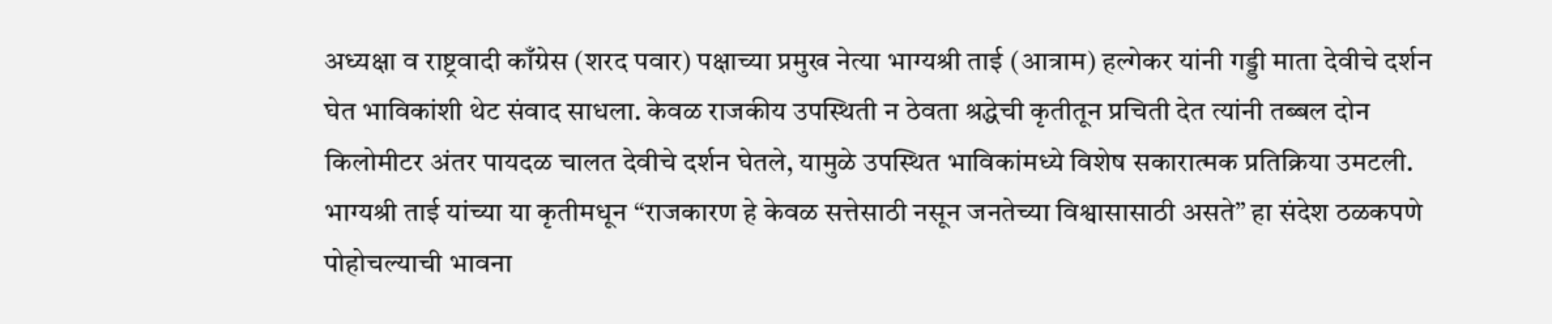अध्यक्षा व राष्ट्रवादी काँग्रेस (शरद पवार) पक्षाच्या प्रमुख नेत्या भाग्यश्री ताई (आत्राम) हल्गेकर यांनी गड्डी माता देवीचे दर्शन घेत भाविकांशी थेट संवाद साधला. केवळ राजकीय उपस्थिती न ठेवता श्रद्धेची कृतीतून प्रचिती देत त्यांनी तब्बल दोन किलोमीटर अंतर पायदळ चालत देवीचे दर्शन घेतले, यामुळे उपस्थित भाविकांमध्ये विशेष सकारात्मक प्रतिक्रिया उमटली.
भाग्यश्री ताई यांच्या या कृतीमधून “राजकारण हे केवळ सत्तेसाठी नसून जनतेच्या विश्वासासाठी असते” हा संदेश ठळकपणे पोहोचल्याची भावना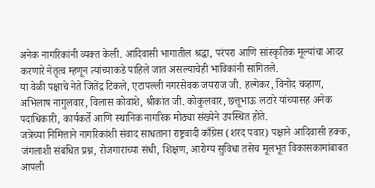अनेक नागरिकांनी व्यक्त केली. आदिवासी भागातील श्रद्धा, परंपरा आणि सांस्कृतिक मूल्यांचा आदर करणारे नेतृत्व म्हणून त्यांच्याकडे पाहिले जात असल्याचेही भाविकांनी सांगितले.
या वेळी पक्षाचे नेते जितेंद्र टिकले, एटापल्ली नगरसेवक जयराज जी. हल्गेकर, विनोद चव्हाण, अभिलाष नागुलवार, विलास कोवाशे, श्रीकांत जी. कोकुलवार, छत्तूभाऊ लटारे यांच्यासह अनेक पदाधिकारी, कार्यकर्ते आणि स्थानिक नागरिक मोठ्या संख्येने उपस्थित होते.
जत्रेच्या निमित्ताने नागरिकांशी संवाद साधताना राष्ट्रवादी काँग्रेस (शरद पवार) पक्षाने आदिवासी हक्क, जंगलाशी संबंधित प्रश्न, रोजगाराच्या संधी, शिक्षण, आरोग्य सुविधा तसेच मूलभूत विकासकामांबाबत आपली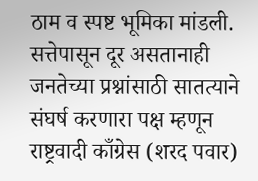ठाम व स्पष्ट भूमिका मांडली. सत्तेपासून दूर असतानाही जनतेच्या प्रश्नांसाठी सातत्याने संघर्ष करणारा पक्ष म्हणून राष्ट्रवादी काँग्रेस (शरद पवार)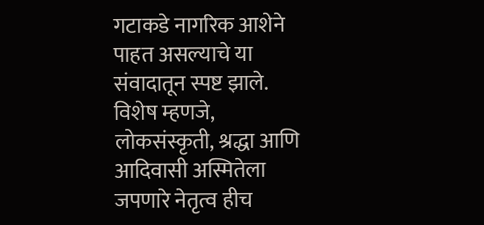गटाकडे नागरिक आशेने पाहत असल्याचे या संवादातून स्पष्ट झाले.
विशेष म्हणजे, लोकसंस्कृती, श्रद्धा आणि आदिवासी अस्मितेला जपणारे नेतृत्व हीच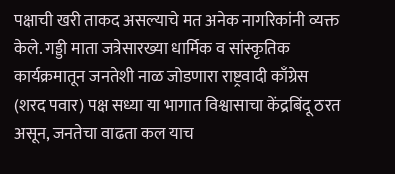पक्षाची खरी ताकद असल्याचे मत अनेक नागरिकांनी व्यक्त केले. गड्डी माता जत्रेसारख्या धार्मिक व सांस्कृतिक कार्यक्रमातून जनतेशी नाळ जोडणारा राष्ट्रवादी काँग्रेस (शरद पवार) पक्ष सध्या या भागात विश्वासाचा केंद्रबिंदू ठरत असून, जनतेचा वाढता कल याच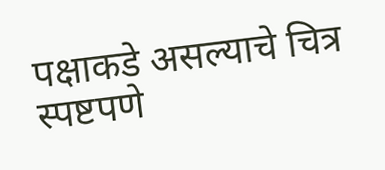पक्षाकडे असल्याचे चित्र स्पष्टपणे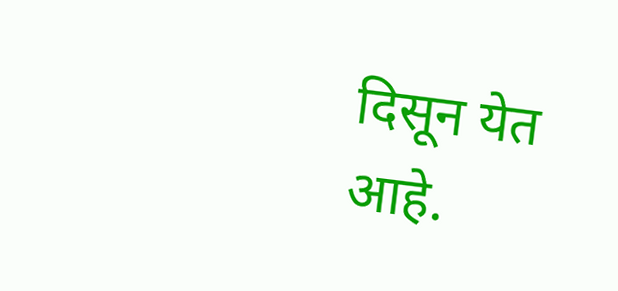दिसून येत आहे.